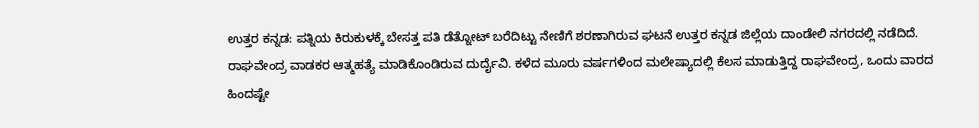ಉತ್ತರ ಕನ್ನಡ: ಪತ್ನಿಯ ಕಿರುಕುಳಕ್ಕೆ ಬೇಸತ್ತ ಪತಿ ಡೆತ್ನೋಟ್ ಬರೆದಿಟ್ಟು ನೇಣಿಗೆ ಶರಣಾಗಿರುವ ಘಟನೆ ಉತ್ತರ ಕನ್ನಡ ಜಿಲ್ಲೆಯ ದಾಂಡೇಲಿ ನಗರದಲ್ಲಿ ನಡೆದಿದೆ.
ರಾಘವೇಂದ್ರ ವಾಡಕರ ಆತ್ಮಹತ್ಯೆ ಮಾಡಿಕೊಂಡಿರುವ ದುರ್ದೈವಿ. ಕಳೆದ ಮೂರು ವರ್ಷಗಳಿಂದ ಮಲೇಷ್ಯಾದಲ್ಲಿ ಕೆಲಸ ಮಾಡುತ್ತಿದ್ದ ರಾಘವೇಂದ್ರ, ಒಂದು ವಾರದ ಹಿಂದಷ್ಟೇ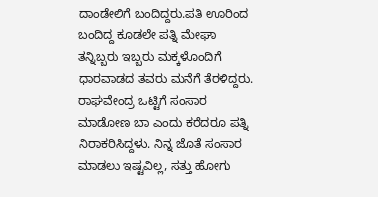ದಾಂಡೇಲಿಗೆ ಬಂದಿದ್ದರು.ಪತಿ ಊರಿಂದ ಬಂದಿದ್ದ ಕೂಡಲೇ ಪತ್ನಿ ಮೇಘಾ ತನ್ನಿಬ್ಬರು ಇಬ್ಬರು ಮಕ್ಕಳೊಂದಿಗೆ ಧಾರವಾಡದ ತವರು ಮನೆಗೆ ತೆರಳಿದ್ದರು.
ರಾಘವೇಂದ್ರ ಒಟ್ಟಿಗೆ ಸಂಸಾರ ಮಾಡೋಣ ಬಾ ಎಂದು ಕರೆದರೂ ಪತ್ನಿ ನಿರಾಕರಿಸಿದ್ದಳು. ನಿನ್ನ ಜೊತೆ ಸಂಸಾರ ಮಾಡಲು ಇಷ್ಟವಿಲ್ಲ, ಸತ್ತು ಹೋಗು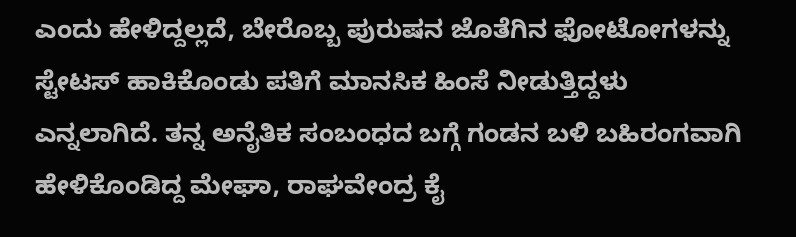ಎಂದು ಹೇಳಿದ್ದಲ್ಲದೆ, ಬೇರೊಬ್ಬ ಪುರುಷನ ಜೊತೆಗಿನ ಫೋಟೋಗಳನ್ನು ಸ್ಟೇಟಸ್ ಹಾಕಿಕೊಂಡು ಪತಿಗೆ ಮಾನಸಿಕ ಹಿಂಸೆ ನೀಡುತ್ತಿದ್ದಳು ಎನ್ನಲಾಗಿದೆ. ತನ್ನ ಅನೈತಿಕ ಸಂಬಂಧದ ಬಗ್ಗೆ ಗಂಡನ ಬಳಿ ಬಹಿರಂಗವಾಗಿ ಹೇಳಿಕೊಂಡಿದ್ದ ಮೇಘಾ, ರಾಘವೇಂದ್ರ ಕೈ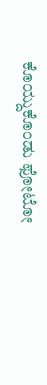ಕೊಯ್ದುಕೊಂಡು ಫೋಟೋ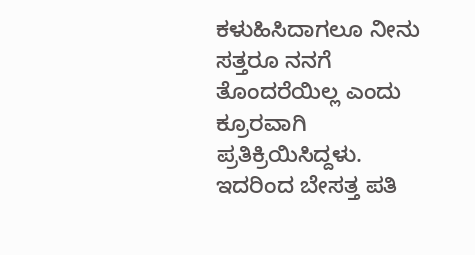ಕಳುಹಿಸಿದಾಗಲೂ ನೀನು ಸತ್ತರೂ ನನಗೆ ತೊಂದರೆಯಿಲ್ಲ ಎಂದು ಕ್ರೂರವಾಗಿ ಪ್ರತಿಕ್ರಿಯಿಸಿದ್ದಳು.
ಇದರಿಂದ ಬೇಸತ್ತ ಪತಿ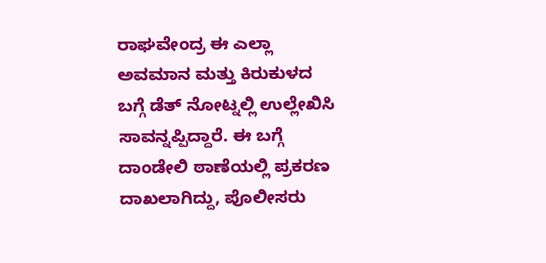ರಾಘವೇಂದ್ರ ಈ ಎಲ್ಲಾ ಅವಮಾನ ಮತ್ತು ಕಿರುಕುಳದ ಬಗ್ಗೆ ಡೆತ್ ನೋಟ್ನಲ್ಲಿ ಉಲ್ಲೇಖಿಸಿ ಸಾವನ್ನಪ್ಪಿದ್ದಾರೆ. ಈ ಬಗ್ಗೆ ದಾಂಡೇಲಿ ಠಾಣೆಯಲ್ಲಿ ಪ್ರಕರಣ ದಾಖಲಾಗಿದ್ದು, ಪೊಲೀಸರು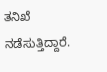ತನಿಖೆ ನಡೆಸುತ್ತಿದ್ದಾರೆ.